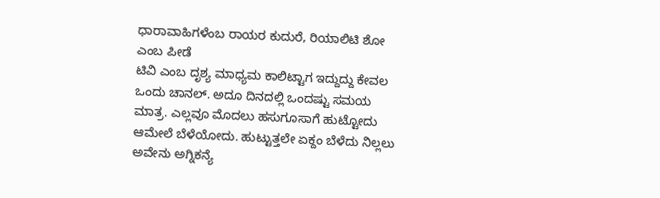ಧಾರಾವಾಹಿಗಳೆಂಬ ರಾಯರ ಕುದುರೆ, ರಿಯಾಲಿಟಿ ಶೋ ಎಂಬ ಪೀಡೆ
ಟಿವಿ ಎಂಬ ದೃಶ್ಯ ಮಾಧ್ಯಮ ಕಾಲಿಟ್ಟಾಗ ಇದ್ದುದ್ದು ಕೇವಲ ಒಂದು ಚಾನಲ್. ಅದೂ ದಿನದಲ್ಲಿ ಒಂದಷ್ಟು ಸಮಯ ಮಾತ್ರ. ಎಲ್ಲವೂ ಮೊದಲು ಹಸುಗೂಸಾಗೆ ಹುಟ್ಟೋದು ಆಮೇಲೆ ಬೆಳೆಯೋದು. ಹುಟ್ಟುತ್ತಲೇ ಏಕ್ದಂ ಬೆಳೆದು ನಿಲ್ಲಲು ಅವೇನು ಅಗ್ನಿಕನ್ಯೆ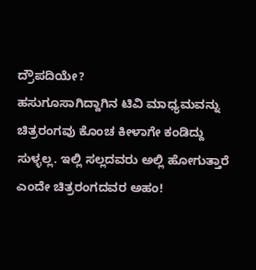ದ್ರೌಪದಿಯೇ?
ಹಸುಗೂಸಾಗಿದ್ದಾಗಿನ ಟಿವಿ ಮಾಧ್ಯಮವನ್ನು ಚಿತ್ರರಂಗವು ಕೊಂಚ ಕೀಳಾಗೇ ಕಂಡಿದ್ದು ಸುಳ್ಳಲ್ಲ. ಇಲ್ಲಿ ಸಲ್ಲದವರು ಅಲ್ಲಿ ಹೋಗುತ್ತಾರೆ ಎಂದೇ ಚಿತ್ರರಂಗದವರ ಅಹಂ!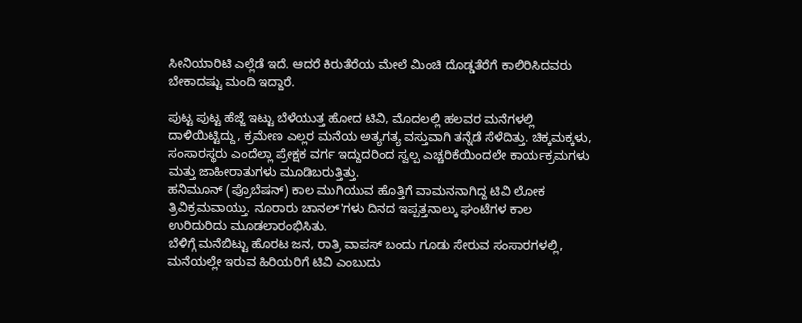ಸೀನಿಯಾರಿಟಿ ಎಲ್ಲೆಡೆ ಇದೆ. ಆದರೆ ಕಿರುತೆರೆಯ ಮೇಲೆ ಮಿಂಚಿ ದೊಡ್ಡತೆರೆಗೆ ಕಾಲಿರಿಸಿದವರು ಬೇಕಾದಷ್ಟು ಮಂದಿ ಇದ್ದಾರೆ.

ಪುಟ್ಟ ಪುಟ್ಟ ಹೆಜ್ಜೆ ಇಟ್ಟು ಬೆಳೆಯುತ್ತ ಹೋದ ಟಿವಿ, ಮೊದಲಲ್ಲಿ ಹಲವರ ಮನೆಗಳಲ್ಲಿ ದಾಳಿಯಿಟ್ಟಿದ್ದು, ಕ್ರಮೇಣ ಎಲ್ಲರ ಮನೆಯ ಅತ್ಯಗತ್ಯ ವಸ್ತುವಾಗಿ ತನ್ನೆಡೆ ಸೆಳೆದಿತ್ತು. ಚಿಕ್ಕಮಕ್ಕಳು, ಸಂಸಾರಸ್ಥರು ಎಂದೆಲ್ಲಾ ಪ್ರೇಕ್ಷಕ ವರ್ಗ ಇದ್ದುದರಿಂದ ಸ್ವಲ್ಪ ಎಚ್ಚರಿಕೆಯಿಂದಲೇ ಕಾರ್ಯಕ್ರಮಗಳು ಮತ್ತು ಜಾಹೀರಾತುಗಳು ಮೂಡಿಬರುತ್ತಿತ್ತು.
ಹನಿಮೂನ್ (ಪ್ರೊಬೆಷನ್) ಕಾಲ ಮುಗಿಯುವ ಹೊತ್ತಿಗೆ ವಾಮನನಾಗಿದ್ದ ಟಿವಿ ಲೋಕ ತ್ರಿವಿಕ್ರಮವಾಯ್ತು. ನೂರಾರು ಚಾನಲ್'ಗಳು ದಿನದ ಇಪ್ಪತ್ತನಾಲ್ಕು ಘಂಟೆಗಳ ಕಾಲ ಉರಿದುರಿದು ಮೂಡಲಾರಂಭಿಸಿತು.
ಬೆಳಿಗ್ಗೆ ಮನೆಬಿಟ್ಟು ಹೊರಟ ಜನ, ರಾತ್ರಿ ವಾಪಸ್ ಬಂದು ಗೂಡು ಸೇರುವ ಸಂಸಾರಗಳಲ್ಲಿ, ಮನೆಯಲ್ಲೇ ಇರುವ ಹಿರಿಯರಿಗೆ ಟಿವಿ ಎಂಬುದು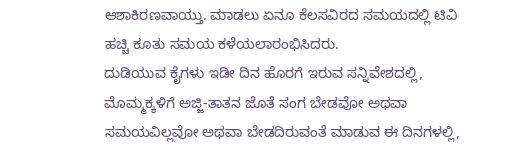ಆಶಾಕಿರಣವಾಯ್ತು. ಮಾಡಲು ಏನೂ ಕೆಲಸವಿರದ ಸಮಯದಲ್ಲಿ ಟಿವಿ ಹಚ್ಚಿ ಕೂತು ಸಮಯ ಕಳೆಯಲಾರಂಭಿಸಿದರು.
ದುಡಿಯುವ ಕೈಗಳು ಇಡೀ ದಿನ ಹೊರಗೆ ಇರುವ ಸನ್ನಿವೇಶದಲ್ಲಿ, ಮೊಮ್ಮಕ್ಕಳಿಗೆ ಅಜ್ಜಿ-ತಾತನ ಜೊತೆ ಸಂಗ ಬೇಡವೋ ಅಥವಾ ಸಮಯವಿಲ್ಲವೋ ಅಥವಾ ಬೇಡದಿರುವಂತೆ ಮಾಡುವ ಈ ದಿನಗಳಲ್ಲಿ,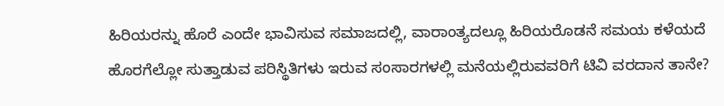ಹಿರಿಯರನ್ನು ಹೊರೆ ಎಂದೇ ಭಾವಿಸುವ ಸಮಾಜದಲ್ಲಿ, ವಾರಾಂತ್ಯದಲ್ಲೂ ಹಿರಿಯರೊಡನೆ ಸಮಯ ಕಳೆಯದೆ ಹೊರಗೆಲ್ಲೋ ಸುತ್ತಾಡುವ ಪರಿಸ್ಥಿತಿಗಳು ಇರುವ ಸಂಸಾರಗಳಲ್ಲಿ ಮನೆಯಲ್ಲಿರುವವರಿಗೆ ಟಿವಿ ವರದಾನ ತಾನೇ?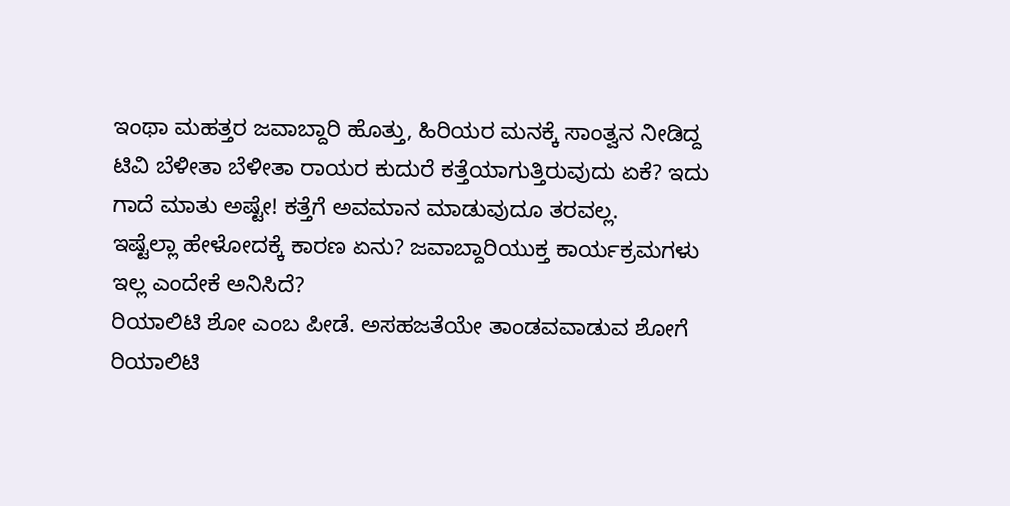ಇಂಥಾ ಮಹತ್ತರ ಜವಾಬ್ದಾರಿ ಹೊತ್ತು, ಹಿರಿಯರ ಮನಕ್ಕೆ ಸಾಂತ್ವನ ನೀಡಿದ್ದ ಟಿವಿ ಬೆಳೀತಾ ಬೆಳೀತಾ ರಾಯರ ಕುದುರೆ ಕತ್ತೆಯಾಗುತ್ತಿರುವುದು ಏಕೆ? ಇದು ಗಾದೆ ಮಾತು ಅಷ್ಟೇ! ಕತ್ತೆಗೆ ಅವಮಾನ ಮಾಡುವುದೂ ತರವಲ್ಲ.
ಇಷ್ಟೆಲ್ಲಾ ಹೇಳೋದಕ್ಕೆ ಕಾರಣ ಏನು? ಜವಾಬ್ದಾರಿಯುಕ್ತ ಕಾರ್ಯಕ್ರಮಗಳು ಇಲ್ಲ ಎಂದೇಕೆ ಅನಿಸಿದೆ?
ರಿಯಾಲಿಟಿ ಶೋ ಎಂಬ ಪೀಡೆ. ಅಸಹಜತೆಯೇ ತಾಂಡವವಾಡುವ ಶೋಗೆ ರಿಯಾಲಿಟಿ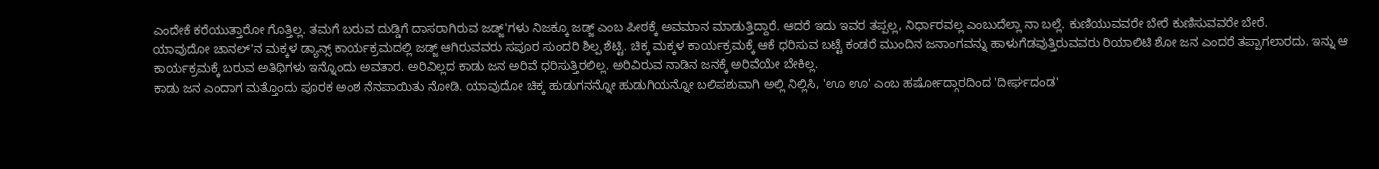ಎಂದೇಕೆ ಕರೆಯುತ್ತಾರೋ ಗೊತ್ತಿಲ್ಲ. ತಮಗೆ ಬರುವ ದುಡ್ಡಿಗೆ ದಾಸರಾಗಿರುವ ಜಡ್ಜ್'ಗಳು ನಿಜಕ್ಕೂ ಜಡ್ಜ್ ಎಂಬ ಪೀಠಕ್ಕೆ ಅವಮಾನ ಮಾಡುತ್ತಿದ್ದಾರೆ. ಆದರೆ ಇದು ಇವರ ತಪ್ಪಲ್ಲ, ನಿರ್ಧಾರವಲ್ಲ ಎಂಬುದೆಲ್ಲಾ ನಾ ಬಲ್ಲೆ. ಕುಣಿಯುವವರೇ ಬೇರೆ ಕುಣಿಸುವವರೇ ಬೇರೆ.
ಯಾವುದೋ ಚಾನಲ್'ನ ಮಕ್ಕಳ ಡ್ಯಾನ್ಸ್ ಕಾರ್ಯಕ್ರಮದಲ್ಲಿ ಜಡ್ಜ್ ಆಗಿರುವವರು ಸಪೂರ ಸುಂದರಿ ಶಿಲ್ಪ ಶೆಟ್ಟಿ. ಚಿಕ್ಕ ಮಕ್ಕಳ ಕಾರ್ಯಕ್ರಮಕ್ಕೆ ಆಕೆ ಧರಿಸುವ ಬಟ್ಟೆ ಕಂಡರೆ ಮುಂದಿನ ಜನಾಂಗವನ್ನು ಹಾಳುಗೆಡವುತ್ತಿರುವವರು ರಿಯಾಲಿಟಿ ಶೋ ಜನ ಎಂದರೆ ತಪ್ಪಾಗಲಾರದು. ಇನ್ನು ಆ ಕಾರ್ಯಕ್ರಮಕ್ಕೆ ಬರುವ ಅತಿಥಿಗಳು ಇನ್ನೊಂದು ಅವತಾರ. ಅರಿವಿಲ್ಲದ ಕಾಡು ಜನ ಅರಿವೆ ಧರಿಸುತ್ತಿರಲಿಲ್ಲ. ಅರಿವಿರುವ ನಾಡಿನ ಜನಕ್ಕೆ ಅರಿವೆಯೇ ಬೇಕಿಲ್ಲ.
ಕಾಡು ಜನ ಎಂದಾಗ ಮತ್ತೊಂದು ಪೂರಕ ಅಂಶ ನೆನಪಾಯಿತು ನೋಡಿ. ಯಾವುದೋ ಚಿಕ್ಕ ಹುಡುಗನನ್ನೋ ಹುಡುಗಿಯನ್ನೋ ಬಲಿಪಶುವಾಗಿ ಅಲ್ಲಿ ನಿಲ್ಲಿಸಿ, 'ಊ ಊ' ಎಂಬ ಹರ್ಷೋದ್ಗಾರದಿಂದ 'ದೀರ್ಘದಂಡ'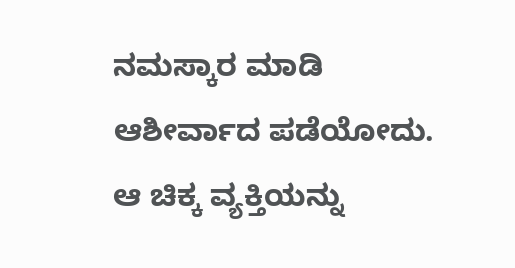ನಮಸ್ಕಾರ ಮಾಡಿ ಆಶೀರ್ವಾದ ಪಡೆಯೋದು. ಆ ಚಿಕ್ಕ ವ್ಯಕ್ತಿಯನ್ನು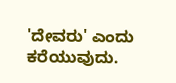'ದೇವರು' ಎಂದು ಕರೆಯುವುದು.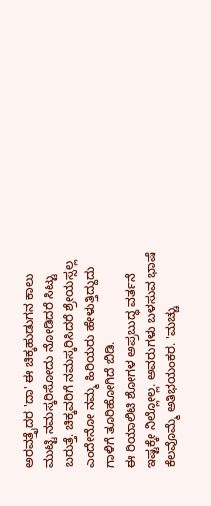ಅರವತ್ತೈದರ 'ದಾ' ಈ ಚಿಕ್ಕಹುಡುಗನ ಕಾಲು ಮುಟ್ಟಿ ನಮಸ್ಕರಿಸೋದು ನೋಡಿದರೆ ಸಿಟ್ಟು ಬರುತ್ತೆ. ಚಿಕ್ಕವರಿಗೆ ನಮಸ್ಕರಿಸಿದರೆ ಶ್ರೇಯಸ್ಸಲ್ಲ ಎಂದೇನೋ ನಮ್ಮ ಹಿರಿಯರು ಹೇಳುತ್ತಿದ್ದುದು ಗಾಳಿಗೆ ತೂರಿಹೋಗಿದೆ ಬಿಡಿ.
ಈ ರಿಯಾಲಿಟಿ ಶೋಗಳ ಅಪ್ರಬುದ್ಧ ವರ್ತನೆ ಇಷ್ಟಕ್ಕೇ ನಿಲ್ಲೋಲ್ಲ. ಅವರುಗಳು ಬಳಸುವ ಭಾಷೆ ಕೆಲವೊಮ್ಮೆ ಅತಿಭಯಂಕರ. 'ಮಚ್ಚು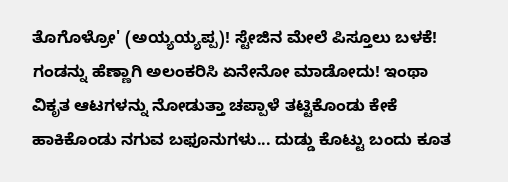ತೊಗೊಳ್ರೋ' (ಅಯ್ಯಯ್ಯಪ್ಪ)! ಸ್ಟೇಜಿನ ಮೇಲೆ ಪಿಸ್ತೂಲು ಬಳಕೆ! ಗಂಡನ್ನು ಹೆಣ್ಣಾಗಿ ಅಲಂಕರಿಸಿ ಏನೇನೋ ಮಾಡೋದು! ಇಂಥಾ ವಿಕೃತ ಆಟಗಳನ್ನು ನೋಡುತ್ತಾ ಚಪ್ಪಾಳೆ ತಟ್ಟಿಕೊಂಡು ಕೇಕೆ ಹಾಕಿಕೊಂಡು ನಗುವ ಬಫೂನುಗಳು... ದುಡ್ಡು ಕೊಟ್ಟು ಬಂದು ಕೂತ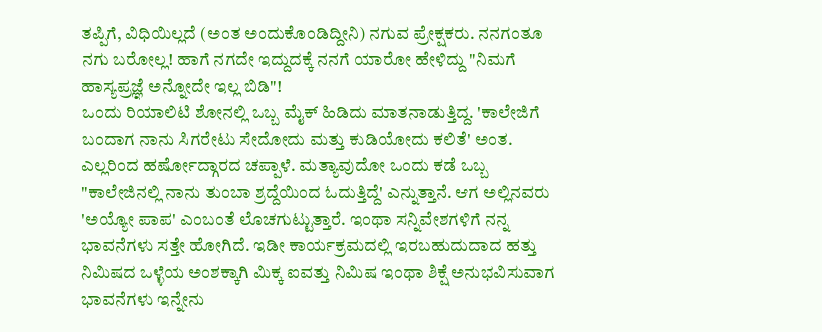ತಪ್ಪಿಗೆ, ವಿಧಿಯಿಲ್ಲದೆ (ಅಂತ ಅಂದುಕೊಂಡಿದ್ದೀನಿ) ನಗುವ ಪ್ರೇಕ್ಷಕರು. ನನಗಂತೂ ನಗು ಬರೋಲ್ಲ! ಹಾಗೆ ನಗದೇ ಇದ್ದುದಕ್ಕೆ ನನಗೆ ಯಾರೋ ಹೇಳಿದ್ದು "ನಿಮಗೆ ಹಾಸ್ಯಪ್ರಜ್ಞೆ ಅನ್ನೋದೇ ಇಲ್ಲ ಬಿಡಿ"!
ಒಂದು ರಿಯಾಲಿಟಿ ಶೋನಲ್ಲಿ ಒಬ್ಬ ಮೈಕ್ ಹಿಡಿದು ಮಾತನಾಡುತ್ತಿದ್ದ. 'ಕಾಲೇಜಿಗೆ ಬಂದಾಗ ನಾನು ಸಿಗರೇಟು ಸೇದೋದು ಮತ್ತು ಕುಡಿಯೋದು ಕಲಿತೆ' ಅಂತ. ಎಲ್ಲರಿಂದ ಹರ್ಷೋದ್ಗಾರದ ಚಪ್ಪಾಳೆ. ಮತ್ಯಾವುದೋ ಒಂದು ಕಡೆ ಒಬ್ಬ "ಕಾಲೇಜಿನಲ್ಲಿ ನಾನು ತುಂಬಾ ಶ್ರದ್ದೆಯಿಂದ ಓದುತ್ತಿದ್ದೆ' ಎನ್ನುತ್ತಾನೆ. ಆಗ ಅಲ್ಲಿನವರು 'ಅಯ್ಯೋ ಪಾಪ' ಎಂಬಂತೆ ಲೊಚಗುಟ್ಟುತ್ತಾರೆ. ಇಂಥಾ ಸನ್ನಿವೇಶಗಳಿಗೆ ನನ್ನ ಭಾವನೆಗಳು ಸತ್ತೇ ಹೋಗಿದೆ. ಇಡೀ ಕಾರ್ಯಕ್ರಮದಲ್ಲಿ ಇರಬಹುದುದಾದ ಹತ್ತು ನಿಮಿಷದ ಒಳ್ಳೆಯ ಅಂಶಕ್ಕಾಗಿ ಮಿಕ್ಕ ಐವತ್ತು ನಿಮಿಷ ಇಂಥಾ ಶಿಕ್ಷೆ ಅನುಭವಿಸುವಾಗ ಭಾವನೆಗಳು ಇನ್ನೇನು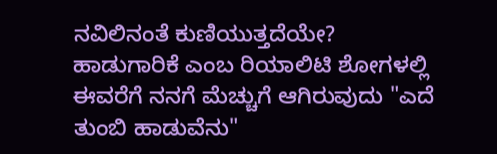ನವಿಲಿನಂತೆ ಕುಣಿಯುತ್ತದೆಯೇ?
ಹಾಡುಗಾರಿಕೆ ಎಂಬ ರಿಯಾಲಿಟಿ ಶೋಗಳಲ್ಲಿ ಈವರೆಗೆ ನನಗೆ ಮೆಚ್ಚುಗೆ ಆಗಿರುವುದು "ಎದೆ ತುಂಬಿ ಹಾಡುವೆನು"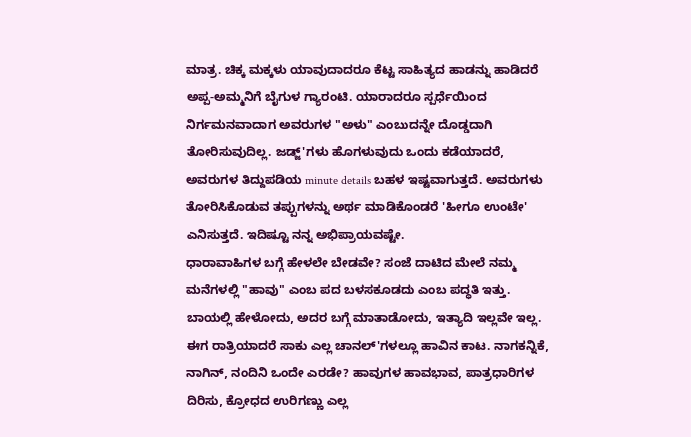ಮಾತ್ರ. ಚಿಕ್ಕ ಮಕ್ಕಳು ಯಾವುದಾದರೂ ಕೆಟ್ಟ ಸಾಹಿತ್ಯದ ಹಾಡನ್ನು ಹಾಡಿದರೆ ಅಪ್ಪ-ಅಮ್ಮನಿಗೆ ಬೈಗುಳ ಗ್ಯಾರಂಟಿ. ಯಾರಾದರೂ ಸ್ಪರ್ಧೆಯಿಂದ ನಿರ್ಗಮನವಾದಾಗ ಅವರುಗಳ "ಅಳು" ಎಂಬುದನ್ನೇ ದೊಡ್ಡದಾಗಿ ತೋರಿಸುವುದಿಲ್ಲ. ಜಡ್ಜ್'ಗಳು ಹೊಗಳುವುದು ಒಂದು ಕಡೆಯಾದರೆ, ಅವರುಗಳ ತಿದ್ದುಪಡಿಯ minute details ಬಹಳ ಇಷ್ಟವಾಗುತ್ತದೆ. ಅವರುಗಳು ತೋರಿಸಿಕೊಡುವ ತಪ್ಪುಗಳನ್ನು ಅರ್ಥ ಮಾಡಿಕೊಂಡರೆ 'ಹೀಗೂ ಉಂಟೇ' ಎನಿಸುತ್ತದೆ. ಇದಿಷ್ಟೂ ನನ್ನ ಅಭಿಪ್ರಾಯವಷ್ಟೇ.
ಧಾರಾವಾಹಿಗಳ ಬಗ್ಗೆ ಹೇಳಲೇ ಬೇಡವೇ? ಸಂಜೆ ದಾಟಿದ ಮೇಲೆ ನಮ್ಮ ಮನೆಗಳಲ್ಲಿ "ಹಾವು" ಎಂಬ ಪದ ಬಳಸಕೂಡದು ಎಂಬ ಪದ್ಧತಿ ಇತ್ತು. ಬಾಯಲ್ಲಿ ಹೇಳೋದು, ಅದರ ಬಗ್ಗೆ ಮಾತಾಡೋದು, ಇತ್ಯಾದಿ ಇಲ್ಲವೇ ಇಲ್ಲ. ಈಗ ರಾತ್ರಿಯಾದರೆ ಸಾಕು ಎಲ್ಲ ಚಾನಲ್'ಗಳಲ್ಲೂ ಹಾವಿನ ಕಾಟ. ನಾಗಕನ್ನಿಕೆ, ನಾಗಿನ್, ನಂದಿನಿ ಒಂದೇ ಎರಡೇ? ಹಾವುಗಳ ಹಾವಭಾವ, ಪಾತ್ರಧಾರಿಗಳ ದಿರಿಸು, ಕ್ರೋಧದ ಉರಿಗಣ್ಣು ಎಲ್ಲ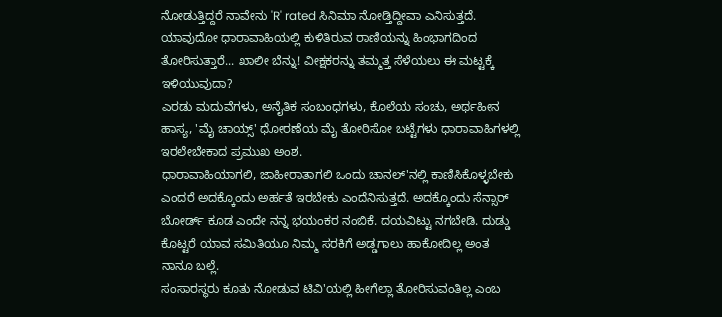ನೋಡುತ್ತಿದ್ದರೆ ನಾವೇನು 'R' rated ಸಿನಿಮಾ ನೋಡ್ತಿದ್ದೀವಾ ಎನಿಸುತ್ತದೆ. ಯಾವುದೋ ಧಾರಾವಾಹಿಯಲ್ಲಿ ಕುಳಿತಿರುವ ರಾಣಿಯನ್ನು ಹಿಂಭಾಗದಿಂದ ತೋರಿಸುತ್ತಾರೆ... ಖಾಲೀ ಬೆನ್ನು! ವೀಕ್ಷಕರನ್ನು ತಮ್ಮತ್ತ ಸೆಳೆಯಲು ಈ ಮಟ್ಟಕ್ಕೆ ಇಳಿಯುವುದಾ?
ಎರಡು ಮದುವೆಗಳು, ಅನೈತಿಕ ಸಂಬಂಧಗಳು, ಕೊಲೆಯ ಸಂಚು, ಅರ್ಥಹೀನ ಹಾಸ್ಯ, 'ಮೈ ಚಾಯ್ಸ್' ಧೋರಣೆಯ ಮೈ ತೋರಿಸೋ ಬಟ್ಟೆಗಳು ಧಾರಾವಾಹಿಗಳಲ್ಲಿ ಇರಲೇಬೇಕಾದ ಪ್ರಮುಖ ಅಂಶ.
ಧಾರಾವಾಹಿಯಾಗಲಿ, ಜಾಹೀರಾತಾಗಲಿ ಒಂದು ಚಾನಲ್'ನಲ್ಲಿ ಕಾಣಿಸಿಕೊಳ್ಳಬೇಕು ಎಂದರೆ ಅದಕ್ಕೊಂದು ಅರ್ಹತೆ ಇರಬೇಕು ಎಂದೆನಿಸುತ್ತದೆ. ಅದಕ್ಕೊಂದು ಸೆನ್ಸಾರ್ ಬೋರ್ಡ್ ಕೂಡ ಎಂದೇ ನನ್ನ ಭಯಂಕರ ನಂಬಿಕೆ. ದಯವಿಟ್ಟು ನಗಬೇಡಿ. ದುಡ್ಡು ಕೊಟ್ಟರೆ ಯಾವ ಸಮಿತಿಯೂ ನಿಮ್ಮ ಸರಕಿಗೆ ಅಡ್ಡಗಾಲು ಹಾಕೋದಿಲ್ಲ ಅಂತ ನಾನೂ ಬಲ್ಲೆ.
ಸಂಸಾರಸ್ಥರು ಕೂತು ನೋಡುವ ಟಿವಿ'ಯಲ್ಲಿ ಹೀಗೆಲ್ಲಾ ತೋರಿಸುವಂತಿಲ್ಲ ಎಂಬ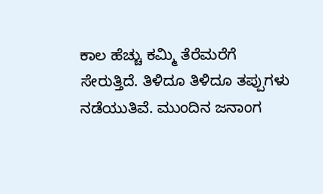ಕಾಲ ಹೆಚ್ಚು ಕಮ್ಮಿ ತೆರೆಮರೆಗೆ ಸೇರುತ್ತಿದೆ. ತಿಳಿದೂ ತಿಳಿದೂ ತಪ್ಪುಗಳು ನಡೆಯುತಿವೆ. ಮುಂದಿನ ಜನಾಂಗ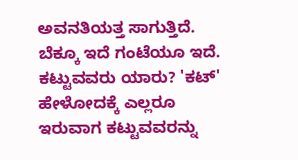ಅವನತಿಯತ್ತ ಸಾಗುತ್ತಿದೆ. ಬೆಕ್ಕೂ ಇದೆ ಗಂಟೆಯೂ ಇದೆ. ಕಟ್ಟುವವರು ಯಾರು? 'ಕಟ್' ಹೇಳೋದಕ್ಕೆ ಎಲ್ಲರೂ ಇರುವಾಗ ಕಟ್ಟುವವರನ್ನು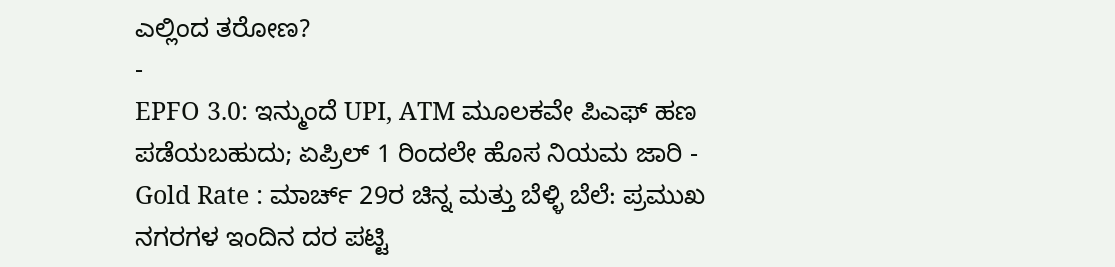ಎಲ್ಲಿಂದ ತರೋಣ?
-
EPFO 3.0: ಇನ್ಮುಂದೆ UPI, ATM ಮೂಲಕವೇ ಪಿಎಫ್ ಹಣ ಪಡೆಯಬಹುದು; ಏಪ್ರಿಲ್ 1 ರಿಂದಲೇ ಹೊಸ ನಿಯಮ ಜಾರಿ -
Gold Rate : ಮಾರ್ಚ್ 29ರ ಚಿನ್ನ ಮತ್ತು ಬೆಳ್ಳಿ ಬೆಲೆ: ಪ್ರಮುಖ ನಗರಗಳ ಇಂದಿನ ದರ ಪಟ್ಟಿ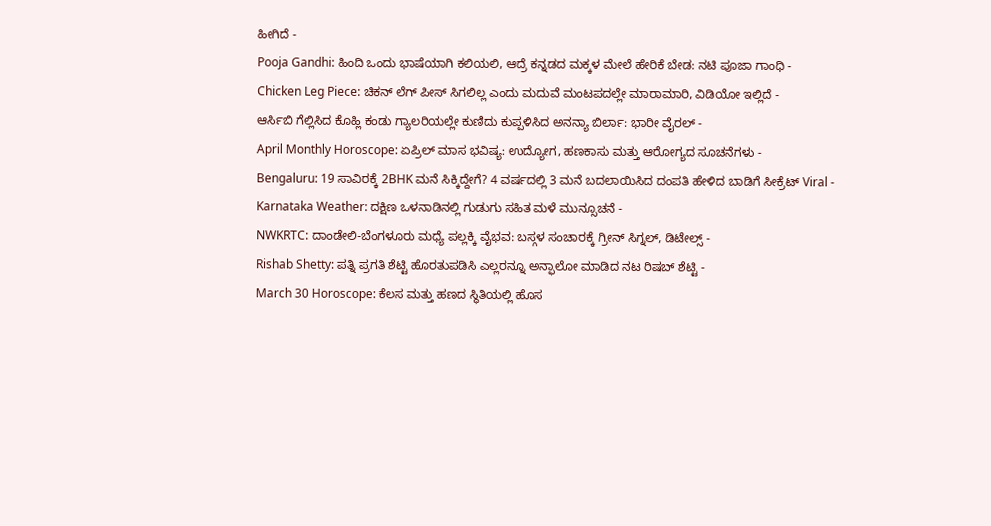ಹೀಗಿದೆ -
Pooja Gandhi: ಹಿಂದಿ ಒಂದು ಭಾಷೆಯಾಗಿ ಕಲಿಯಲಿ, ಆದ್ರೆ ಕನ್ನಡದ ಮಕ್ಕಳ ಮೇಲೆ ಹೇರಿಕೆ ಬೇಡ: ನಟಿ ಪೂಜಾ ಗಾಂಧಿ -
Chicken Leg Piece: ಚಿಕನ್ ಲೆಗ್ ಪೀಸ್ ಸಿಗಲಿಲ್ಲ ಎಂದು ಮದುವೆ ಮಂಟಪದಲ್ಲೇ ಮಾರಾಮಾರಿ, ವಿಡಿಯೋ ಇಲ್ಲಿದೆ -
ಆರ್ಸಿಬಿ ಗೆಲ್ಲಿಸಿದ ಕೊಹ್ಲಿ ಕಂಡು ಗ್ಯಾಲರಿಯಲ್ಲೇ ಕುಣಿದು ಕುಪ್ಪಳಿಸಿದ ಅನನ್ಯಾ ಬಿರ್ಲಾ: ಭಾರೀ ವೈರಲ್ -
April Monthly Horoscope: ಏಪ್ರಿಲ್ ಮಾಸ ಭವಿಷ್ಯ: ಉದ್ಯೋಗ, ಹಣಕಾಸು ಮತ್ತು ಆರೋಗ್ಯದ ಸೂಚನೆಗಳು -
Bengaluru: 19 ಸಾವಿರಕ್ಕೆ 2BHK ಮನೆ ಸಿಕ್ಕಿದ್ದೇಗೆ? 4 ವರ್ಷದಲ್ಲಿ 3 ಮನೆ ಬದಲಾಯಿಸಿದ ದಂಪತಿ ಹೇಳಿದ ಬಾಡಿಗೆ ಸೀಕ್ರೆಟ್ Viral -
Karnataka Weather: ದಕ್ಷಿಣ ಒಳನಾಡಿನಲ್ಲಿ ಗುಡುಗು ಸಹಿತ ಮಳೆ ಮುನ್ಸೂಚನೆ -
NWKRTC: ದಾಂಡೇಲಿ-ಬೆಂಗಳೂರು ಮಧ್ಯೆ ಪಲ್ಲಕ್ಕಿ ವೈಭವ: ಬಸ್ಗಳ ಸಂಚಾರಕ್ಕೆ ಗ್ರೀನ್ ಸಿಗ್ನಲ್, ಡಿಟೇಲ್ಸ್ -
Rishab Shetty: ಪತ್ನಿ ಪ್ರಗತಿ ಶೆಟ್ಟಿ ಹೊರತುಪಡಿಸಿ ಎಲ್ಲರನ್ನೂ ಅನ್ಫಾಲೋ ಮಾಡಿದ ನಟ ರಿಷಬ್ ಶೆಟ್ಟಿ -
March 30 Horoscope: ಕೆಲಸ ಮತ್ತು ಹಣದ ಸ್ಥಿತಿಯಲ್ಲಿ ಹೊಸ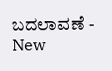ಬದಲಾವಣೆ -
New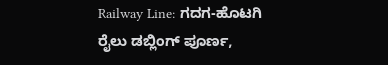Railway Line: ಗದಗ-ಹೊಟಗಿ ರೈಲು ಡಬ್ಲಿಂಗ್ ಪೂರ್ಣ,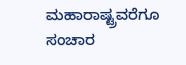ಮಹಾರಾಷ್ಟ್ರವರೆಗೂ ಸಂಚಾರ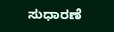ಸುಧಾರಣೆ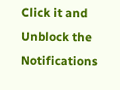Click it and Unblock the Notifications